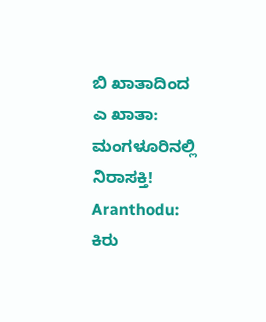ಬಿ ಖಾತಾದಿಂದ ಎ ಖಾತಾ: ಮಂಗಳೂರಿನಲ್ಲಿ ನಿರಾಸಕ್ತಿ!
Aranthodu: ಕಿರು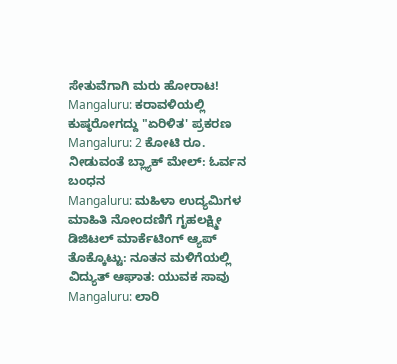ಸೇತುವೆಗಾಗಿ ಮರು ಹೋರಾಟ!
Mangaluru: ಕರಾವಳಿಯಲ್ಲಿ ಕುಷ್ಠರೋಗದ್ದು "ಏರಿಳಿತ' ಪ್ರಕರಣ
Mangaluru: 2 ಕೋಟಿ ರೂ. ನೀಡುವಂತೆ ಬ್ಲ್ಯಾಕ್ ಮೇಲ್: ಓರ್ವನ ಬಂಧನ
Mangaluru: ಮಹಿಳಾ ಉದ್ಯಮಿಗಳ ಮಾಹಿತಿ ನೋಂದಣಿಗೆ ಗೃಹಲಕ್ಷ್ಮೀ ಡಿಜಿಟಲ್ ಮಾರ್ಕೆಟಿಂಗ್ ಆ್ಯಪ್
ತೊಕ್ಕೊಟ್ಟು: ನೂತನ ಮಳಿಗೆಯಲ್ಲಿ ವಿದ್ಯುತ್ ಆಘಾತ: ಯುವಕ ಸಾವು
Mangaluru: ಲಾರಿ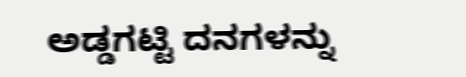ಅಡ್ಡಗಟ್ಟಿ ದನಗಳನ್ನು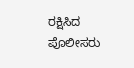ರಕ್ಷಿಸಿದ ಪೊಲೀಸರು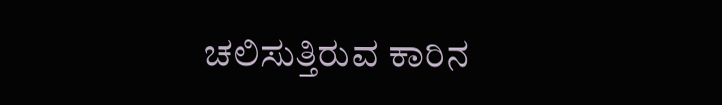ಚಲಿಸುತ್ತಿರುವ ಕಾರಿನ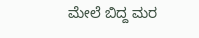ಮೇಲೆ ಬಿದ್ದ ಮರ